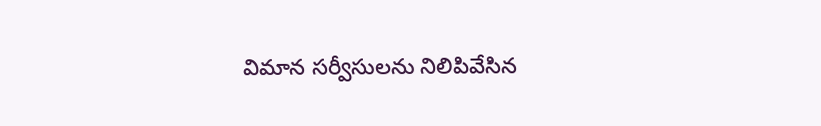విమాన సర్వీసులను నిలిపివేసిన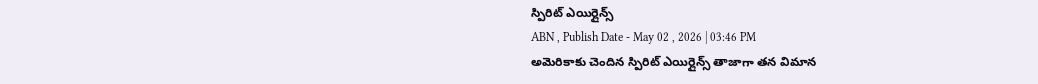స్పిరిట్ ఎయిర్లైన్స్
ABN , Publish Date - May 02 , 2026 | 03:46 PM
అమెరికాకు చెందిన స్పిరిట్ ఎయిర్లైన్స్ తాజాగా తన విమాన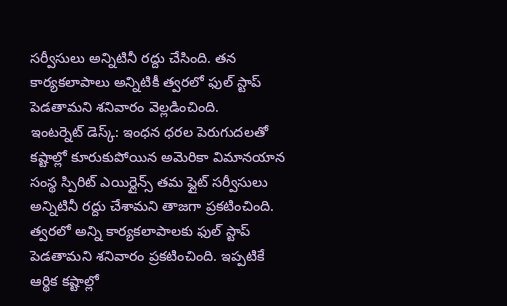సర్వీసులు అన్నిటినీ రద్దు చేసింది. తన కార్యకలాపాలు అన్నిటికీ త్వరలో ఫుల్ స్టాప్ పెడతామని శనివారం వెల్లడించింది.
ఇంటర్నెట్ డెస్క్: ఇంధన ధరల పెరుగుదలతో కష్టాల్లో కూరుకుపోయిన అమెరికా విమానయాన సంస్థ స్పిరిట్ ఎయిర్లైన్స్ తమ ఫ్లైట్ సర్వీసులు అన్నిటినీ రద్దు చేశామని తాజగా ప్రకటించింది. త్వరలో అన్ని కార్యకలాపాలకు ఫుల్ స్టాప్ పెడతామని శనివారం ప్రకటించింది. ఇప్పటికే ఆర్థిక కష్టాల్లో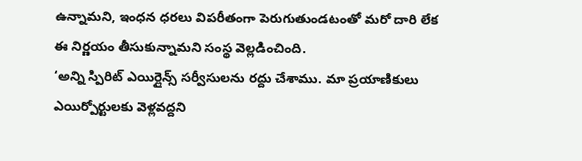ఉన్నామని, ఇంధన ధరలు విపరీతంగా పెరుగుతుండటంతో మరో దారి లేక ఈ నిర్ణయం తీసుకున్నామని సంస్థ వెల్లడించింది.
‘అన్ని స్పిరిట్ ఎయిర్లైన్స్ సర్వీసులను రద్దు చేశాము. మా ప్రయాణికులు ఎయిర్పోర్టులకు వెళ్లవద్దని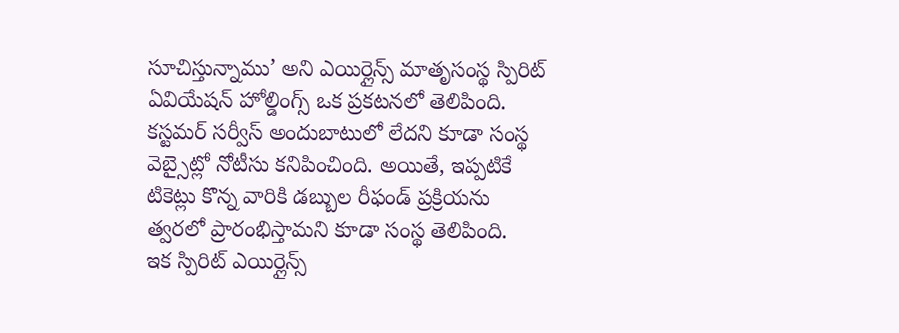సూచిస్తున్నాము’ అని ఎయిర్లైన్స్ మాతృసంస్థ స్పిరిట్ ఏవియేషన్ హోల్డింగ్స్ ఒక ప్రకటనలో తెలిపింది. కస్టమర్ సర్వీస్ అందుబాటులో లేదని కూడా సంస్థ వెబ్సైట్లో నోటీసు కనిపించింది. అయితే, ఇప్పటికే టికెట్లు కొన్న వారికి డబ్బుల రీఫండ్ ప్రక్రియను త్వరలో ప్రారంభిస్తామని కూడా సంస్థ తెలిపింది.
ఇక స్పిరిట్ ఎయిర్లైన్స్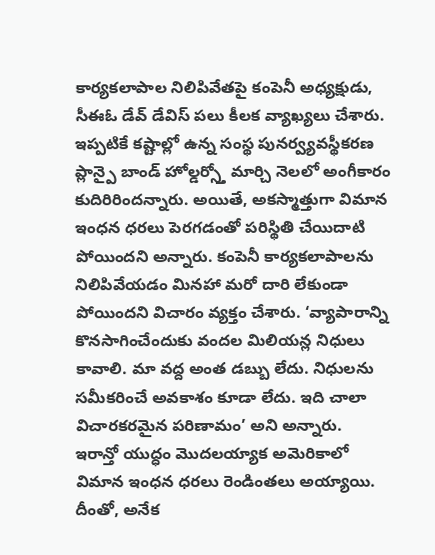కార్యకలాపాల నిలిపివేతపై కంపెనీ అధ్యక్షుడు, సీఈఓ డేవ్ డేవిస్ పలు కీలక వ్యాఖ్యలు చేశారు. ఇప్పటికే కష్టాల్లో ఉన్న సంస్థ పునర్వ్యవస్థీకరణ ప్లాన్పై బాండ్ హోల్డర్స్తో మార్చి నెలలో అంగీకారం కుదిరిరిందన్నారు. అయితే, అకస్మాత్తుగా విమాన ఇంధన ధరలు పెరగడంతో పరిస్థితి చేయిదాటి పోయిందని అన్నారు. కంపెనీ కార్యకలాపాలను నిలిపివేయడం మినహా మరో దారి లేకుండా పోయిందని విచారం వ్యక్తం చేశారు. ‘వ్యాపారాన్ని కొనసాగించేందుకు వందల మిలియన్ల నిధులు కావాలి. మా వద్ద అంత డబ్బు లేదు. నిధులను సమీకరించే అవకాశం కూడా లేదు. ఇది చాలా విచారకరమైన పరిణామం’ అని అన్నారు.
ఇరాన్తో యుద్ధం మొదలయ్యాక అమెరికాలో విమాన ఇంధన ధరలు రెండింతలు అయ్యాయి. దీంతో, అనేక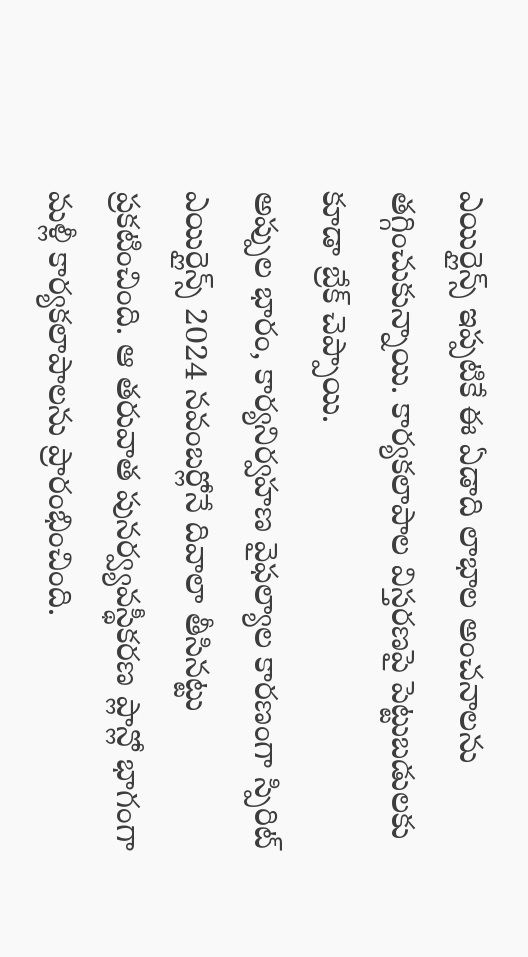ఎయిర్లైన్స్ ఇప్పటికే ఈ ఏడాది లాభాల అంచనాలను తగ్గించుకున్నాయి. కార్యకలాపాల విస్తరణపై పెట్టుబడులకు కూడా బ్రేక్ చెప్పాయి.
అప్పుల భారం, కార్యనిర్వహణ వైఫల్యాల కారణంగా స్పిరిట్ ఎయిర్లైన్స్ 2024 నవంబర్లోనే దివాలా తీసినట్టు ప్రకటించింది. ఆ తరువాత పునర్వ్యవస్థీకరణ ప్లాన్లో భాగంగా మళ్లీ కార్యకలాపాలను ప్రారంభించింది.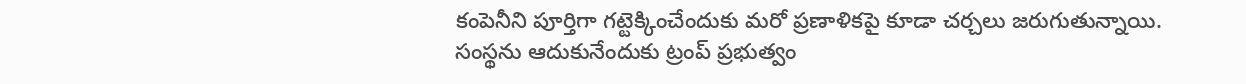కంపెనీని పూర్తిగా గట్టెక్కించేందుకు మరో ప్రణాళికపై కూడా చర్చలు జరుగుతున్నాయి. సంస్థను ఆదుకునేందుకు ట్రంప్ ప్రభుత్వం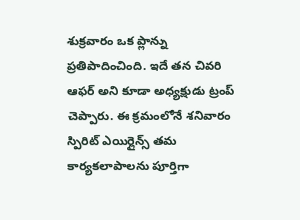శుక్రవారం ఒక ప్లాన్ను ప్రతిపాదించింది. ఇదే తన చివరి ఆఫర్ అని కూడా అధ్యక్షుడు ట్రంప్ చెప్పారు. ఈ క్రమంలోనే శనివారం స్పిరిట్ ఎయిర్లైన్స్ తమ కార్యకలాపాలను పూర్తిగా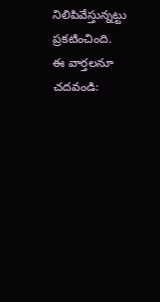నిలిపివేస్తున్నట్టు ప్రకటించింది.
ఈ వార్తలనూ చదవండి: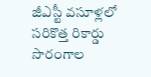జీఎస్టీ వసూళ్లలో సరికొత్త రికార్డు
సొరంగాల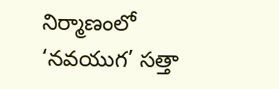నిర్మాణంలో ‘నవయుగ’ సత్తా